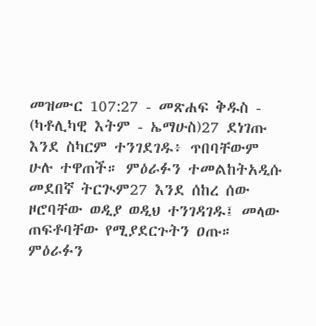መዝሙር 107:27 - መጽሐፍ ቅዱስ - (ካቶሊካዊ እትም - ኤማሁስ)27 ደነገጡ እንደ ስካርም ተንገደገዱ፥ ጥበባቸውም ሁሉ ተዋጠች። ምዕራፉን ተመልከትአዲሱ መደበኛ ትርጒም27 እንደ ሰከረ ሰው ዞሮባቸው ወዲያ ወዲህ ተንገዳገዱ፤ መላው ጠፍቶባቸው የሚያደርጉትን ዐጡ። ምዕራፉን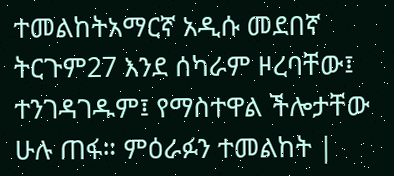ተመልከትአማርኛ አዲሱ መደበኛ ትርጉም27 እንደ ሰካራም ዞረባቸው፤ ተንገዳገዱም፤ የማስተዋል ችሎታቸው ሁሉ ጠፋ። ምዕራፉን ተመልከት |